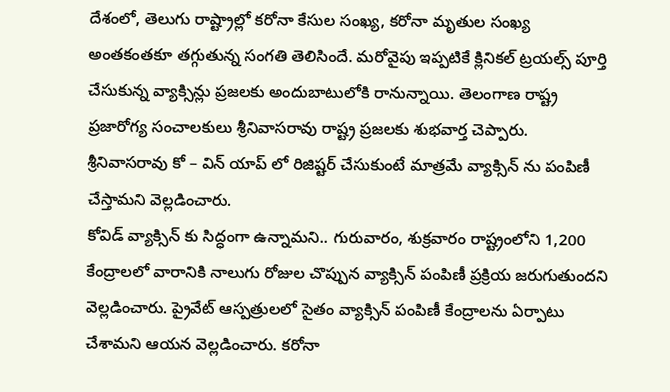దేశంలో, తెలుగు రాష్ట్రాల్లో కరోనా కేసుల సంఖ్య, కరోనా మృతుల సంఖ్య అంతకంతకూ తగ్గుతున్న సంగతి తెలిసిందే. మరోవైపు ఇప్పటికే క్లినికల్ ట్రయల్స్ పూర్తి చేసుకున్న వ్యాక్సిన్లు ప్రజలకు అందుబాటులోకి రానున్నాయి. తెలంగాణ రాష్ట్ర ప్రజారోగ్య సంచాలకులు శ్రీనివాసరావు రాష్ట్ర ప్రజలకు శుభవార్త చెప్పారు. శ్రీనివాసరావు కో – విన్ యాప్ లో రిజిష్టర్ చేసుకుంటే మాత్రమే వ్యాక్సిన్ ను పంపిణీ చేస్తామని వెల్లడించారు.
కోవిడ్ వ్యాక్సిన్ కు సిద్ధంగా ఉన్నామని.. గురువారం, శుక్రవారం రాష్ట్రంలోని 1,200 కేంద్రాలలో వారానికి నాలుగు రోజుల చొప్పున వ్యాక్సిన్ పంపిణీ ప్రక్రియ జరుగుతుందని వెల్లడించారు. ప్రైవేట్ ఆస్పత్రులలో సైతం వ్యాక్సిన్ పంపిణీ కేంద్రాలను ఏర్పాటు చేశామని ఆయన వెల్లడించారు. కరోనా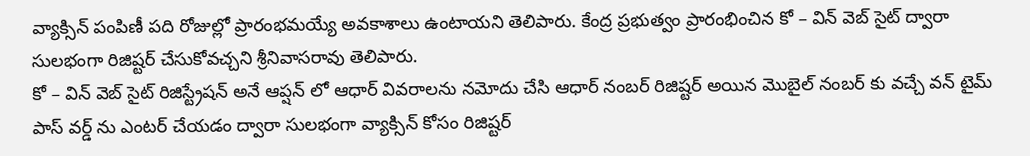వ్యాక్సిన్ పంపిణీ పది రోజుల్లో ప్రారంభమయ్యే అవకాశాలు ఉంటాయని తెలిపారు. కేంద్ర ప్రభుత్వం ప్రారంభించిన కో – విన్ వెబ్ సైట్ ద్వారా సులభంగా రిజిష్టర్ చేసుకోవచ్చని శ్రీనివాసరావు తెలిపారు.
కో – విన్ వెబ్ సైట్ రిజిస్ట్రేషన్ అనే ఆప్షన్ లో ఆధార్ వివరాలను నమోదు చేసి ఆధార్ నంబర్ రిజిష్టర్ అయిన మొబైల్ నంబర్ కు వచ్చే వన్ టైమ్ పాస్ వర్డ్ ను ఎంటర్ చేయడం ద్వారా సులభంగా వ్యాక్సిన్ కోసం రిజిష్టర్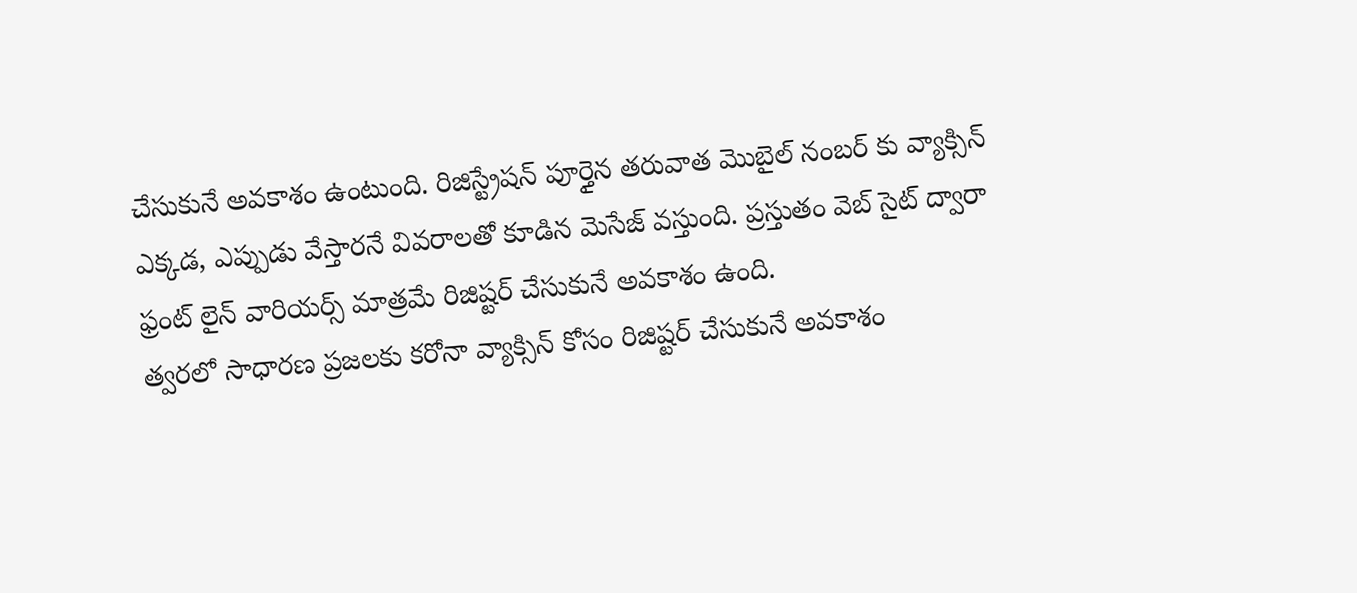చేసుకునే అవకాశం ఉంటుంది. రిజిస్ట్రేషన్ పూర్తైన తరువాత మొబైల్ నంబర్ కు వ్యాక్సిన్ ఎక్కడ, ఎప్పుడు వేస్తారనే వివరాలతో కూడిన మెసేజ్ వస్తుంది. ప్రస్తుతం వెబ్ సైట్ ద్వారా ఫ్రంట్ లైన్ వారియర్స్ మాత్రమే రిజిష్టర్ చేసుకునే అవకాశం ఉంది.
త్వరలో సాధారణ ప్రజలకు కరోనా వ్యాక్సిన్ కోసం రిజిష్టర్ చేసుకునే అవకాశం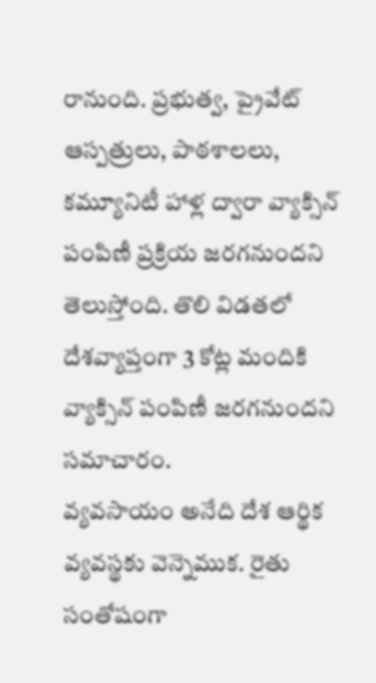రానుంది. ప్రభుత్వ, ప్రైవేట్ ఆస్పత్రులు, పాఠశాలలు, కమ్యూనిటీ హాళ్ల ద్వారా వ్యాక్సిన్ పంపిణీ ప్రక్రియ జరగనుందని తెలుస్తోంది. తొలి విడతలో దేశవ్యాప్తంగా 3 కోట్ల మందికి వ్యాక్సిన్ పంపిణీ జరగనుందని సమాచారం.
వ్యవసాయం అనేది దేశ ఆర్థిక వ్యవస్థకు వెన్నెముక. రైతు సంతోషంగా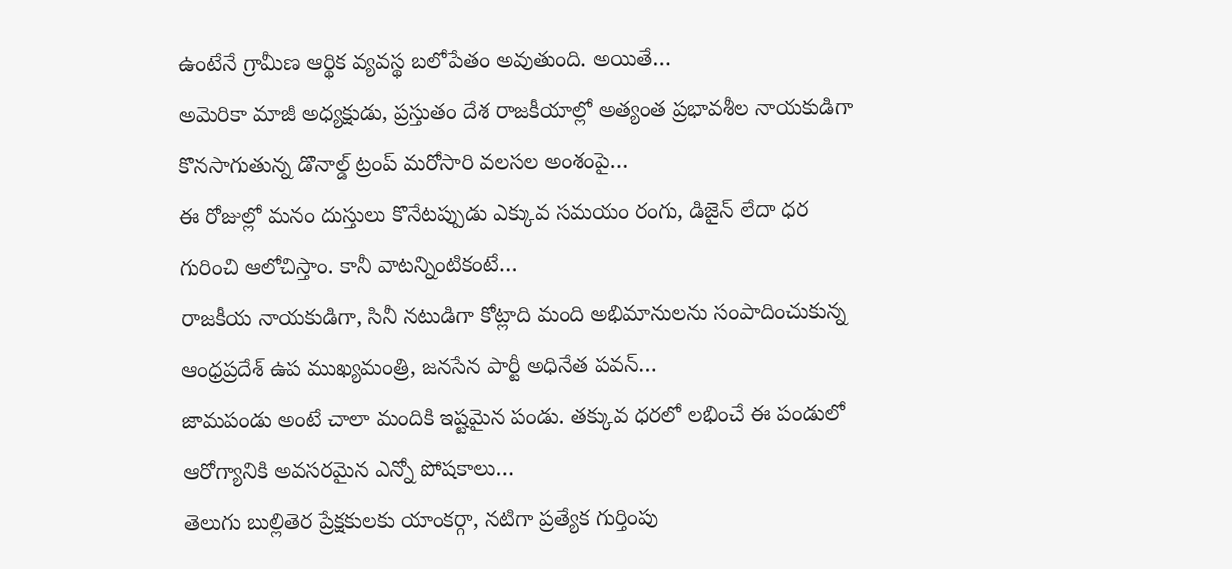ఉంటేనే గ్రామీణ ఆర్థిక వ్యవస్థ బలోపేతం అవుతుంది. అయితే…
అమెరికా మాజీ అధ్యక్షుడు, ప్రస్తుతం దేశ రాజకీయాల్లో అత్యంత ప్రభావశీల నాయకుడిగా కొనసాగుతున్న డొనాల్డ్ ట్రంప్ మరోసారి వలసల అంశంపై…
ఈ రోజుల్లో మనం దుస్తులు కొనేటప్పుడు ఎక్కువ సమయం రంగు, డిజైన్ లేదా ధర గురించి ఆలోచిస్తాం. కానీ వాటన్నింటికంటే…
రాజకీయ నాయకుడిగా, సినీ నటుడిగా కోట్లాది మంది అభిమానులను సంపాదించుకున్న ఆంధ్రప్రదేశ్ ఉప ముఖ్యమంత్రి, జనసేన పార్టీ అధినేత పవన్…
జామపండు అంటే చాలా మందికి ఇష్టమైన పండు. తక్కువ ధరలో లభించే ఈ పండులో ఆరోగ్యానికి అవసరమైన ఎన్నో పోషకాలు…
తెలుగు బుల్లితెర ప్రేక్షకులకు యాంకర్గా, నటిగా ప్రత్యేక గుర్తింపు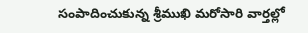సంపాదించుకున్న శ్రీముఖి మరోసారి వార్తల్లో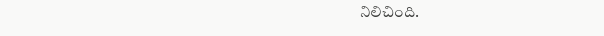నిలిచింది.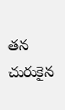తన చురుకైన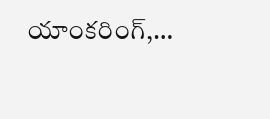యాంకరింగ్,…